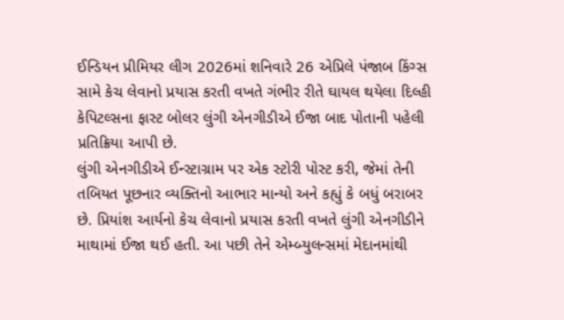ઈન્ડિયન પ્રીમિયર લીગ 2026માં શનિવારે 26 એપ્રિલે પંજાબ કિંગ્સ સામે કેચ લેવાનો પ્રયાસ કરતી વખતે ગંભીર રીતે ઘાયલ થયેલા દિલ્હી કેપિટલ્સના ફાસ્ટ બોલર લુંગી એનગીડીએ ઈજા બાદ પોતાની પહેલી પ્રતિક્રિયા આપી છે.
લુંગી એનગીડીએ ઈન્સ્ટાગ્રામ પર એક સ્ટોરી પોસ્ટ કરી, જેમાં તેની તબિયત પૂછનાર વ્યક્તિનો આભાર માન્યો અને કહ્યું કે બધું બરાબર છે. પ્રિયાંશ આર્યનો કેચ લેવાનો પ્રયાસ કરતી વખતે લુંગી એનગીડીને માથામાં ઈજા થઈ હતી. આ પછી તેને એમ્બ્યુલન્સમાં મેદાનમાંથી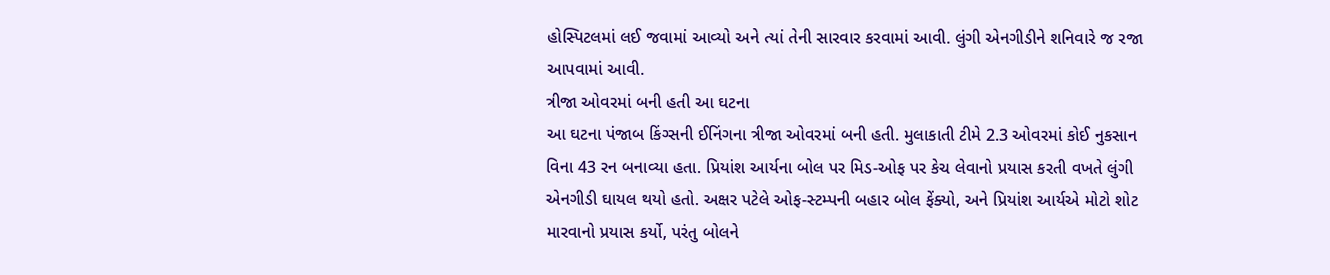હોસ્પિટલમાં લઈ જવામાં આવ્યો અને ત્યાં તેની સારવાર કરવામાં આવી. લુંગી એનગીડીને શનિવારે જ રજા આપવામાં આવી.
ત્રીજા ઓવરમાં બની હતી આ ઘટના
આ ઘટના પંજાબ કિંગ્સની ઈનિંગના ત્રીજા ઓવરમાં બની હતી. મુલાકાતી ટીમે 2.3 ઓવરમાં કોઈ નુકસાન વિના 43 રન બનાવ્યા હતા. પ્રિયાંશ આર્યના બોલ પર મિડ-ઓફ પર કેચ લેવાનો પ્રયાસ કરતી વખતે લુંગી એનગીડી ઘાયલ થયો હતો. અક્ષર પટેલે ઓફ-સ્ટમ્પની બહાર બોલ ફેંક્યો, અને પ્રિયાંશ આર્યએ મોટો શોટ મારવાનો પ્રયાસ કર્યો, પરંતુ બોલને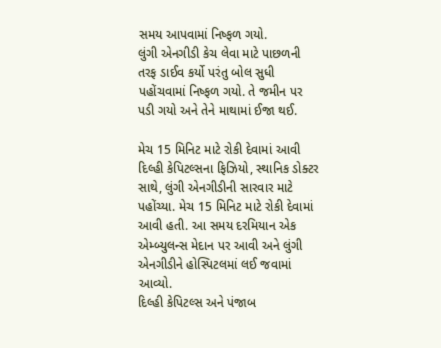સમય આપવામાં નિષ્ફળ ગયો.
લુંગી એનગીડી કેચ લેવા માટે પાછળની તરફ ડાઈવ કર્યો પરંતુ બોલ સુધી પહોંચવામાં નિષ્ફળ ગયો. તે જમીન પર પડી ગયો અને તેને માથામાં ઈજા થઈ.

મેચ 15 મિનિટ માટે રોકી દેવામાં આવી
દિલ્હી કેપિટલ્સના ફિઝિયો, સ્થાનિક ડોક્ટર સાથે, લુંગી એનગીડીની સારવાર માટે પહોંચ્યા. મેચ 15 મિનિટ માટે રોકી દેવામાં આવી હતી. આ સમય દરમિયાન એક એમ્બ્યુલન્સ મેદાન પર આવી અને લુંગી એનગીડીને હોસ્પિટલમાં લઈ જવામાં આવ્યો.
દિલ્હી કેપિટલ્સ અને પંજાબ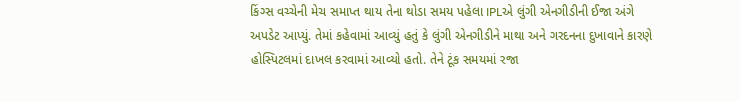કિંગ્સ વચ્ચેની મેચ સમાપ્ત થાય તેના થોડા સમય પહેલા IPLએ લુંગી એનગીડીની ઈજા અંગે અપડેટ આપ્યું. તેમાં કહેવામાં આવ્યું હતું કે લુંગી એનગીડીને માથા અને ગરદનના દુખાવાને કારણે હોસ્પિટલમાં દાખલ કરવામાં આવ્યો હતો. તેને ટૂંક સમયમાં રજા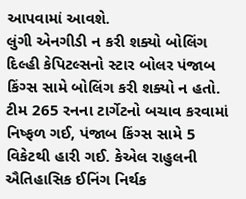આપવામાં આવશે.
લુંગી એનગીડી ન કરી શક્યો બોલિંગ
દિલ્હી કેપિટલ્સનો સ્ટાર બોલર પંજાબ કિંગ્સ સામે બોલિંગ કરી શક્યો ન હતો. ટીમ 265 રનના ટાર્ગેટનો બચાવ કરવામાં નિષ્ફળ ગઈ, પંજાબ કિંગ્સ સામે 5 વિકેટથી હારી ગઈ. કેએલ રાહુલની ઐતિહાસિક ઈનિંગ નિર્થક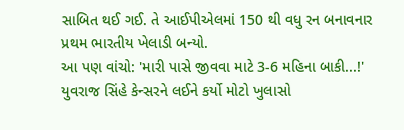સાબિત થઈ ગઈ. તે આઈપીએલમાં 150 થી વધુ રન બનાવનાર પ્રથમ ભારતીય ખેલાડી બન્યો.
આ પણ વાંચો: 'મારી પાસે જીવવા માટે 3-6 મહિના બાકી...!' યુવરાજ સિંહે કેન્સરને લઈને કર્યો મોટો ખુલાસો